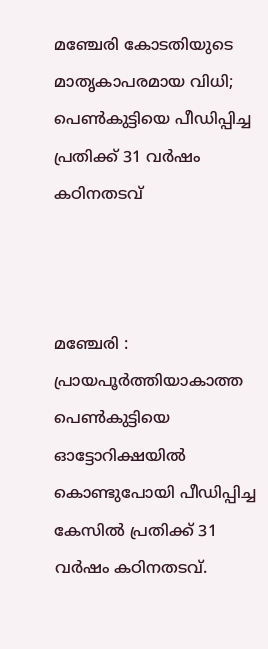മഞ്ചേരി കോടതിയുടെ മാതൃകാപരമായ വിധി; പെണ്‍കുട്ടിയെ പീഡിപ്പിച്ച പ്രതിക്ക് 31 വര്‍ഷം കഠിനതടവ്



മഞ്ചേരി : പ്രായപൂർത്തിയാകാത്ത പെണ്‍കുട്ടിയെ ഓട്ടോറിക്ഷയില്‍ കൊണ്ടുപോയി പീഡിപ്പിച്ച കേസില്‍ പ്രതിക്ക് 31 വർഷം കഠിനതടവ്.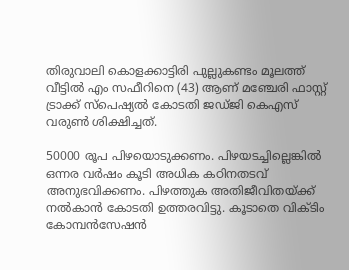തിരുവാലി കൊളക്കാട്ടിരി പുല്ലുകണ്ടം മൂലത്ത് വീട്ടില്‍ എം സഫീറിനെ (43) ആണ് മഞ്ചേരി ഫാസ്റ്റ് ട്രാക്ക് സ്പെഷ്യല്‍ കോടതി ജഡ്ജി കെഎസ് വരുണ്‍ ശിക്ഷിച്ചത്.

50000 രൂപ പിഴയൊടുക്കണം. പിഴയടച്ചില്ലെങ്കില്‍ ഒന്നര വർഷം കൂടി അധിക കഠിനതടവ് അനുഭവിക്കണം. പിഴത്തുക അതിജീവിതയ്ക്ക് നല്‍കാൻ കോടതി ഉത്തരവിട്ടു. കൂടാതെ വിക്ടിം കോമ്പൻസേഷൻ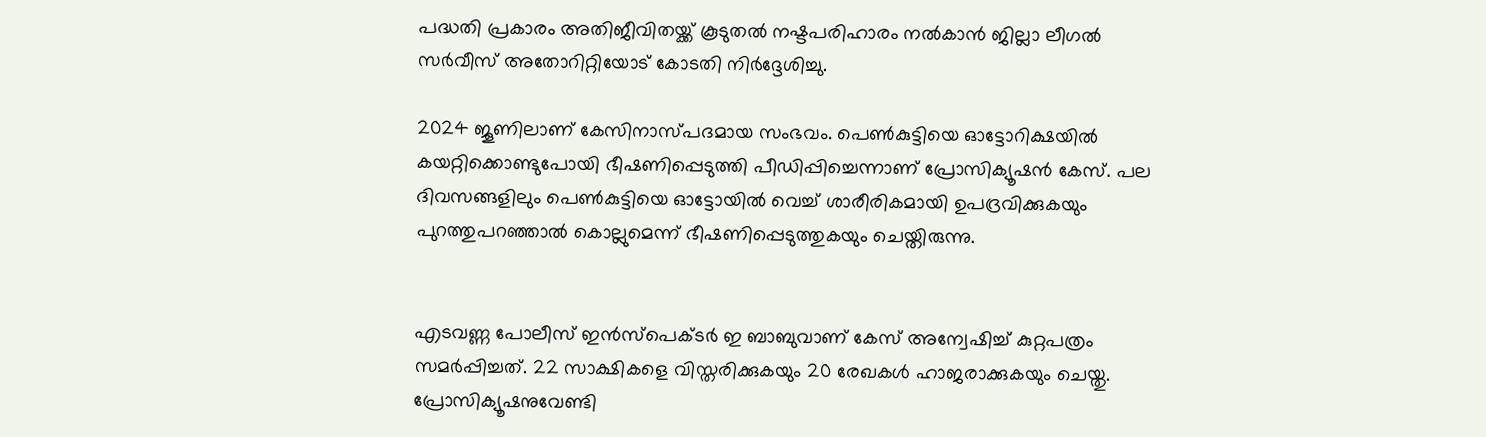പദ്ധതി പ്രകാരം അതിജീവിതയ്ക്ക് കൂടുതല്‍ നഷ്ടപരിഹാരം നല്‍കാൻ ജില്ലാ ലീഗല്‍ സർവീസ് അതോറിറ്റിയോട് കോടതി നിർദ്ദേശിച്ചു.

2024 ജൂണിലാണ് കേസിനാസ്പദമായ സംഭവം. പെണ്‍കുട്ടിയെ ഓട്ടോറിക്ഷയില്‍ കയറ്റിക്കൊണ്ടുപോയി ഭീഷണിപ്പെടുത്തി പീഡിപ്പിച്ചെന്നാണ് പ്രോസിക്യൂഷൻ കേസ്. പല ദിവസങ്ങളിലും പെണ്‍കുട്ടിയെ ഓട്ടോയില്‍ വെച്ച്‌ ശാരീരികമായി ഉപദ്രവിക്കുകയും പുറത്തുപറഞ്ഞാല്‍ കൊല്ലുമെന്ന് ഭീഷണിപ്പെടുത്തുകയും ചെയ്തിരുന്നു.


എടവണ്ണ പോലീസ് ഇൻസ്പെക്ടർ ഇ ബാബുവാണ് കേസ് അന്വേഷിച്ച്‌ കുറ്റപത്രം സമർപ്പിച്ചത്. 22 സാക്ഷികളെ വിസ്തരിക്കുകയും 20 രേഖകള്‍ ഹാജരാക്കുകയും ചെയ്തു. പ്രോസിക്യൂഷനുവേണ്ടി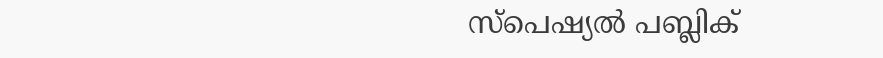സ്പെഷ്യല്‍ പബ്ലിക്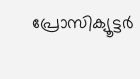പ്രോസിക്യൂട്ടർ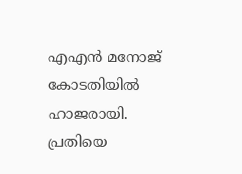എഎൻ മനോജ് കോടതിയില്‍ ഹാജരായി. പ്രതിയെ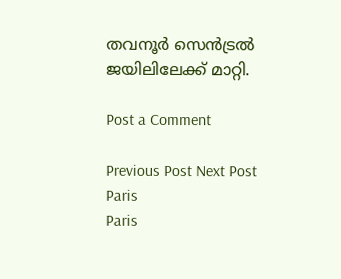തവനൂർ സെൻട്രല്‍ ജയിലിലേക്ക് മാറ്റി.

Post a Comment

Previous Post Next Post
Paris
Paris